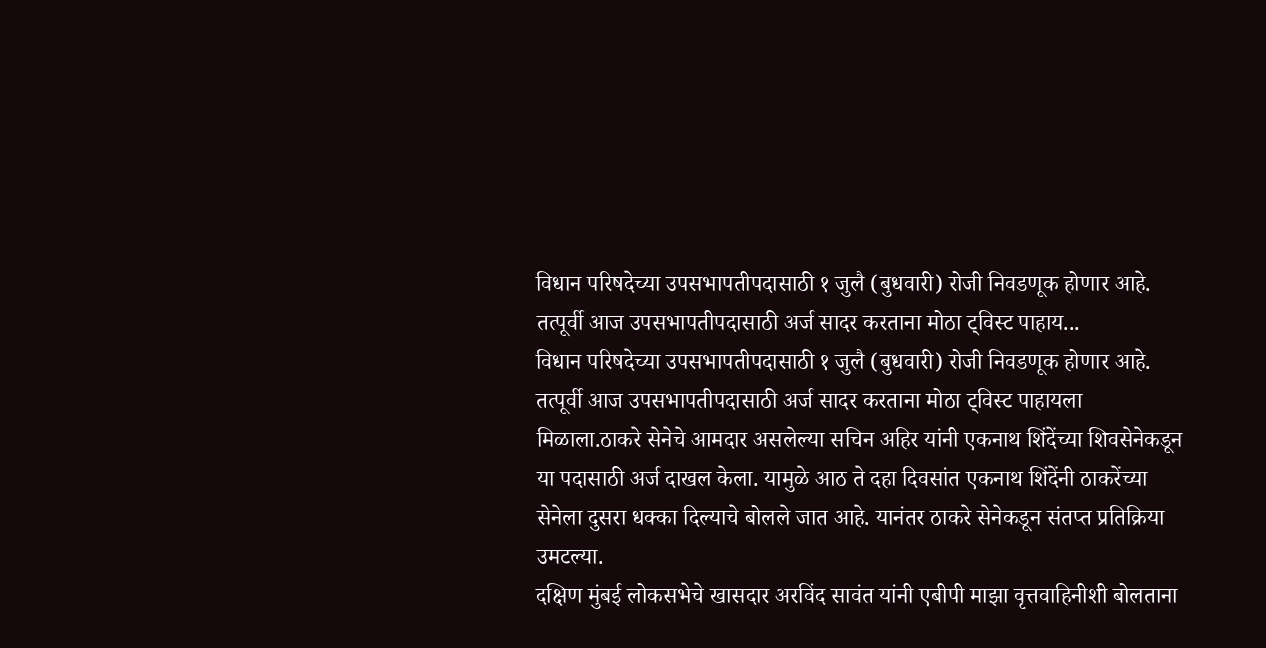विधान परिषदेच्या उपसभापतीपदासाठी १ जुलै (बुधवारी) रोजी निवडणूक होणार आहे. तत्पूर्वी आज उपसभापतीपदासाठी अर्ज सादर करताना मोठा ट्विस्ट पाहाय...
विधान परिषदेच्या उपसभापतीपदासाठी १ जुलै (बुधवारी) रोजी निवडणूक होणार आहे. तत्पूर्वी आज उपसभापतीपदासाठी अर्ज सादर करताना मोठा ट्विस्ट पाहायला मिळाला.ठाकरे सेनेचे आमदार असलेल्या सचिन अहिर यांनी एकनाथ शिंदेंच्या शिवसेनेकडून या पदासाठी अर्ज दाखल केला. यामुळे आठ ते दहा दिवसांत एकनाथ शिंदेंनी ठाकरेंच्या सेनेला दुसरा धक्का दिल्याचे बोलले जात आहे. यानंतर ठाकरे सेनेकडून संतप्त प्रतिक्रिया उमटल्या.
दक्षिण मुंबई लोकसभेचे खासदार अरविंद सावंत यांनी एबीपी माझा वृत्तवाहिनीशी बोलताना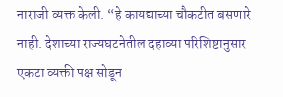नाराजी व्यक्त केली. “हे कायद्याच्या चौकटीत बसणारे नाही. देशाच्या राज्यघटनेतील दहाव्या परिशिष्टानुसार एकटा व्यक्ती पक्ष सोडून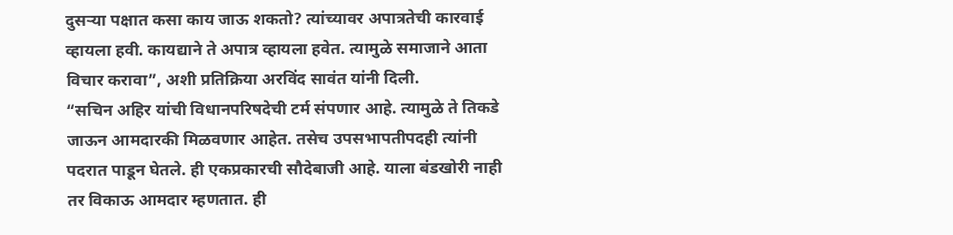दुसऱ्या पक्षात कसा काय जाऊ शकतो? त्यांच्यावर अपात्रतेची कारवाई व्हायला हवी. कायद्याने ते अपात्र व्हायला हवेत. त्यामुळे समाजाने आता विचार करावा”, अशी प्रतिक्रिया अरविंद सावंत यांनी दिली.
“सचिन अहिर यांची विधानपरिषदेची टर्म संपणार आहे. त्यामुळे ते तिकडे जाऊन आमदारकी मिळवणार आहेत. तसेच उपसभापतीपदही त्यांनी पदरात पाडून घेतले. ही एकप्रकारची सौदेबाजी आहे. याला बंडखोरी नाही तर विकाऊ आमदार म्हणतात. ही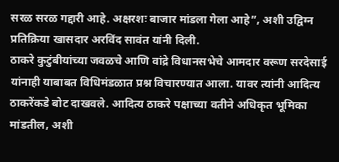सरळ सरळ गद्दारी आहे. अक्षरशः बाजार मांडला गेला आहे”, अशी उद्विग्न प्रतिक्रिया खासदार अरविंद सावंत यांनी दिली.
ठाकरे कुटुंबीयांच्या जवळचे आणि वांद्रे विधानसभेचे आमदार वरूण सरदेसाई यांनाही याबाबत विधिमंडळात प्रश्न विचारण्यात आला. यावर त्यांनी आदित्य ठाकरेंकडे बोट दाखवले. आदित्य ठाकरे पक्षाच्या वतीने अधिकृत भूमिका मांडतील, अशी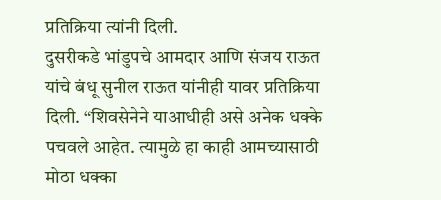प्रतिक्रिया त्यांनी दिली.
दुसरीकडे भांडुपचे आमदार आणि संजय राऊत यांचे बंधू सुनील राऊत यांनीही यावर प्रतिक्रिया दिली. “शिवसेनेने याआधीही असे अनेक धक्के पचवले आहेत. त्यामुळे हा काही आमच्यासाठी मोठा धक्का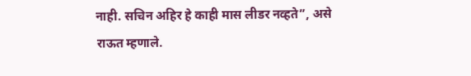नाही. सचिन अहिर हे काही मास लीडर नव्हते”, असे राऊत म्हणाले.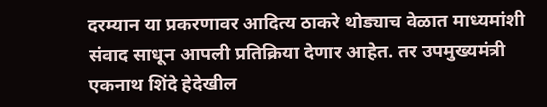दरम्यान या प्रकरणावर आदित्य ठाकरे थोड्याच वेळात माध्यमांशी संवाद साधून आपली प्रतिक्रिया देणार आहेत. तर उपमुख्यमंत्री एकनाथ शिंदे हेदेखील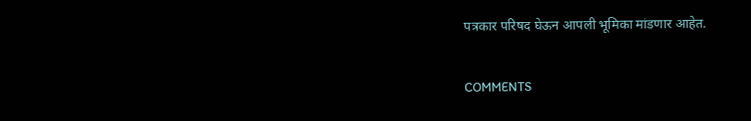पत्रकार परिषद घेऊन आपली भूमिका मांडणार आहेत.


COMMENTS